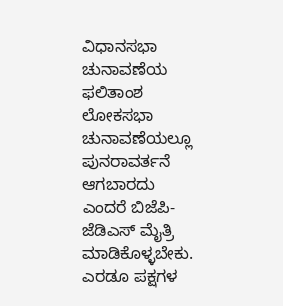ವಿಧಾನಸಭಾ ಚುನಾವಣೆಯ ಫಲಿತಾಂಶ ಲೋಕಸಭಾ ಚುನಾವಣೆಯಲ್ಲೂ ಪುನರಾವರ್ತನೆ ಆಗಬಾರದು ಎಂದರೆ ಬಿಜೆಪಿ-ಜೆಡಿಎಸ್‌ ಮೈತ್ರಿ ಮಾಡಿಕೊಳ್ಳಬೇಕು. ಎರಡೂ ಪಕ್ಷಗಳ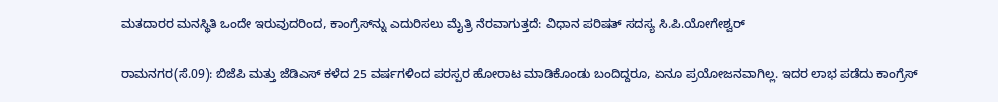ಮತದಾರರ ಮನಸ್ಥಿತಿ ಒಂದೇ ಇರುವುದರಿಂದ, ಕಾಂಗ್ರೆಸ್‌ನ್ನು ಎದುರಿಸಲು ಮೈತ್ರಿ ನೆರವಾಗುತ್ತದೆ: ವಿಧಾನ ಪರಿಷತ್‌ ಸದಸ್ಯ ಸಿ.ಪಿ.ಯೋಗೇಶ್ವರ್‌

ರಾಮನಗರ(ಸೆ.09): ಬಿಜೆಪಿ ಮತ್ತು ಜೆಡಿಎಸ್‌ ಕಳೆದ 25 ವರ್ಷಗಳಿಂದ ಪರಸ್ಪರ ಹೋರಾಟ ಮಾಡಿಕೊಂಡು ಬಂದಿದ್ದರೂ, ಏನೂ ಪ್ರಯೋಜನವಾಗಿಲ್ಲ. ಇದರ ಲಾಭ ಪಡೆದು ಕಾಂಗ್ರೆಸ್‌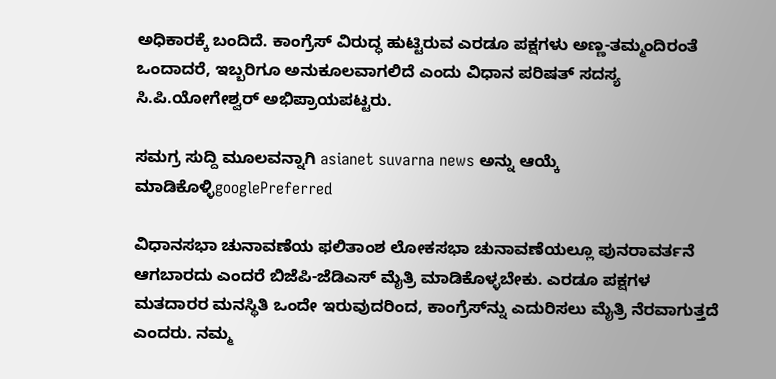ಅಧಿಕಾರಕ್ಕೆ ಬಂದಿದೆ. ಕಾಂಗ್ರೆಸ್‌ ವಿರುದ್ಧ ಹುಟ್ಟಿರುವ ಎರಡೂ ಪಕ್ಷಗಳು ಅಣ್ಣ-ತಮ್ಮಂದಿರಂತೆ ಒಂದಾದರೆ, ಇಬ್ಬರಿಗೂ ಅನುಕೂಲವಾಗಲಿದೆ ಎಂದು ವಿಧಾನ ಪರಿಷತ್‌ ಸದಸ್ಯ ಸಿ.ಪಿ.ಯೋಗೇಶ್ವರ್‌ ಅಭಿಪ್ರಾಯಪಟ್ಟರು.

ಸಮಗ್ರ ಸುದ್ದಿ ಮೂಲವನ್ನಾಗಿ asianet suvarna news ಅನ್ನು ಆಯ್ಕೆ ಮಾಡಿಕೊಳ್ಳಿgooglePreferred

ವಿಧಾನಸಭಾ ಚುನಾವಣೆಯ ಫಲಿತಾಂಶ ಲೋಕಸಭಾ ಚುನಾವಣೆಯಲ್ಲೂ ಪುನರಾವರ್ತನೆ ಆಗಬಾರದು ಎಂದರೆ ಬಿಜೆಪಿ-ಜೆಡಿಎಸ್‌ ಮೈತ್ರಿ ಮಾಡಿಕೊಳ್ಳಬೇಕು. ಎರಡೂ ಪಕ್ಷಗಳ ಮತದಾರರ ಮನಸ್ಥಿತಿ ಒಂದೇ ಇರುವುದರಿಂದ, ಕಾಂಗ್ರೆಸ್‌ನ್ನು ಎದುರಿಸಲು ಮೈತ್ರಿ ನೆರವಾಗುತ್ತದೆ ಎಂದರು. ನಮ್ಮ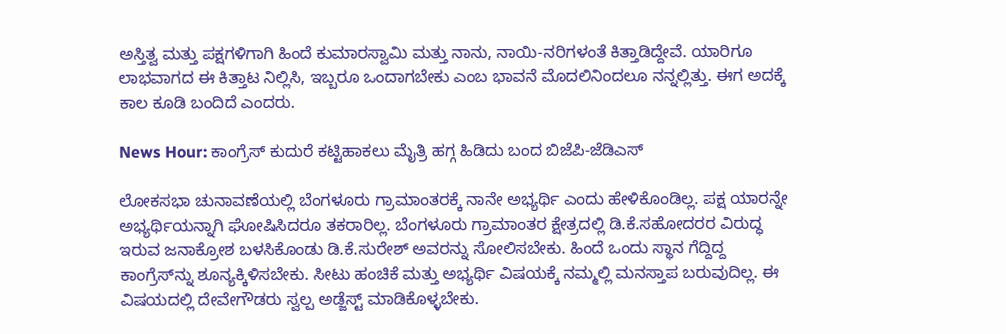ಅಸ್ತಿತ್ವ ಮತ್ತು ಪಕ್ಷಗಳಿಗಾಗಿ ಹಿಂದೆ ಕುಮಾರಸ್ವಾಮಿ ಮತ್ತು ನಾನು, ನಾಯಿ-ನರಿಗಳಂತೆ ಕಿತ್ತಾಡಿದ್ದೇವೆ. ಯಾರಿಗೂ ಲಾಭವಾಗದ ಈ ಕಿತ್ತಾಟ ನಿಲ್ಲಿಸಿ, ಇಬ್ಬರೂ ಒಂದಾಗಬೇಕು ಎಂಬ ಭಾವನೆ ಮೊದಲಿನಿಂದಲೂ ನನ್ನಲ್ಲಿತ್ತು. ಈಗ ಅದಕ್ಕೆ ಕಾಲ ಕೂಡಿ ಬಂದಿದೆ ಎಂದರು.

News Hour: ಕಾಂಗ್ರೆಸ್‌ ಕುದುರೆ ಕಟ್ಟಿಹಾಕಲು ಮೈತ್ರಿ ಹಗ್ಗ ಹಿಡಿದು ಬಂದ ಬಿಜೆಪಿ-ಜೆಡಿಎಸ್‌

ಲೋಕಸಭಾ ಚುನಾವಣೆಯಲ್ಲಿ ಬೆಂಗಳೂರು ಗ್ರಾಮಾಂತರಕ್ಕೆ ನಾನೇ ಅಭ್ಯರ್ಥಿ ಎಂದು ಹೇಳಿಕೊಂಡಿಲ್ಲ. ಪಕ್ಷ ಯಾರನ್ನೇ ಅಭ್ಯರ್ಥಿಯನ್ನಾಗಿ ಘೋಷಿಸಿದರೂ ತಕರಾರಿಲ್ಲ. ಬೆಂಗಳೂರು ಗ್ರಾಮಾಂತರ ಕ್ಷೇತ್ರದಲ್ಲಿ ಡಿ.ಕೆ.ಸಹೋದರರ ವಿರುದ್ಧ ಇರುವ ಜನಾಕ್ರೋಶ ಬಳಸಿಕೊಂಡು ಡಿ.ಕೆ.ಸುರೇಶ್‌ ಅವರನ್ನು ಸೋಲಿಸಬೇಕು. ಹಿಂದೆ ಒಂದು ಸ್ಥಾನ ಗೆದ್ದಿದ್ದ ಕಾಂಗ್ರೆಸ್‌ನ್ನು ಶೂನ್ಯಕ್ಕಿಳಿಸಬೇಕು. ಸೀಟು ಹಂಚಿಕೆ ಮತ್ತು ಅಭ್ಯರ್ಥಿ ವಿಷಯಕ್ಕೆ ನಮ್ಮಲ್ಲಿ ಮನಸ್ತಾಪ ಬರುವುದಿಲ್ಲ. ಈ ವಿಷಯದಲ್ಲಿ ದೇವೇಗೌಡರು ಸ್ವಲ್ಪ ಅಡ್ಜೆಸ್ಟ್‌ ಮಾಡಿಕೊಳ್ಳಬೇಕು.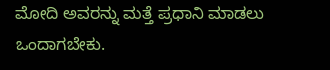ಮೋದಿ ಅವರನ್ನು ಮತ್ತೆ ಪ್ರಧಾನಿ ಮಾಡಲು ಒಂದಾಗಬೇಕು.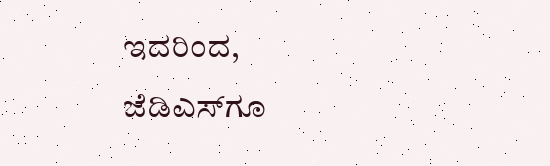ಇದರಿಂದ, ಜೆಡಿಎಸ್‌ಗೂ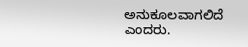ಅನುಕೂಲವಾಗಲಿದೆ ಎಂದರು.